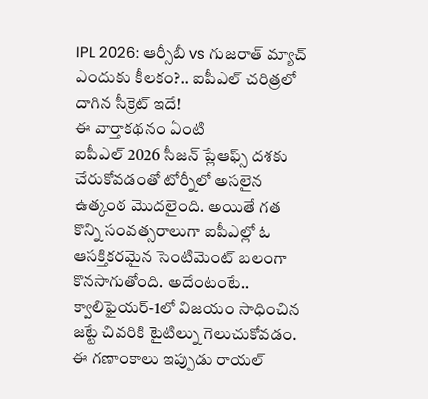IPL 2026: ఆర్సీబీ vs గుజరాత్ మ్యాచ్ ఎందుకు కీలకం?.. ఐపీఎల్ చరిత్రలో దాగిన సీక్రెట్ ఇదే!
ఈ వార్తాకథనం ఏంటి
ఐపీఎల్ 2026 సీజన్ ప్లేఆఫ్స్ దశకు చేరుకోవడంతో టోర్నీలో అసలైన ఉత్కంఠ మొదలైంది. అయితే గత కొన్ని సంవత్సరాలుగా ఐపీఎల్లో ఓ ఆసక్తికరమైన సెంటిమెంట్ బలంగా కొనసాగుతోంది. అదేంటంటే.. క్వాలిఫైయర్-1లో విజయం సాధించిన జట్టే చివరికి టైటిల్ను గెలుచుకోవడం. ఈ గణాంకాలు ఇప్పుడు రాయల్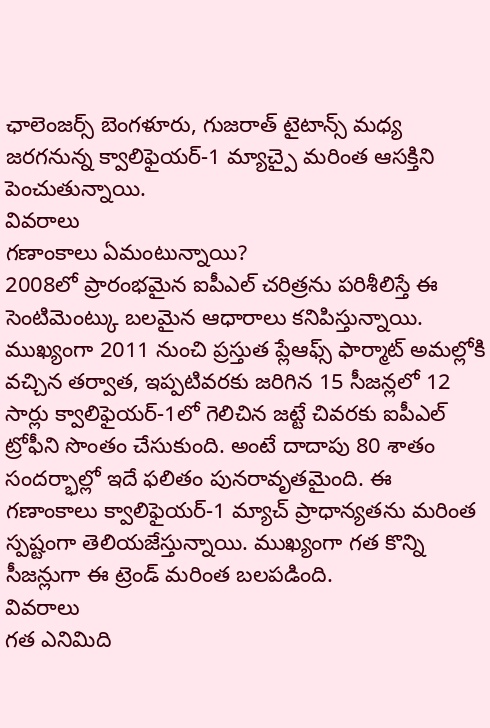ఛాలెంజర్స్ బెంగళూరు, గుజరాత్ టైటాన్స్ మధ్య జరగనున్న క్వాలిఫైయర్-1 మ్యాచ్పై మరింత ఆసక్తిని పెంచుతున్నాయి.
వివరాలు
గణాంకాలు ఏమంటున్నాయి?
2008లో ప్రారంభమైన ఐపీఎల్ చరిత్రను పరిశీలిస్తే ఈ సెంటిమెంట్కు బలమైన ఆధారాలు కనిపిస్తున్నాయి. ముఖ్యంగా 2011 నుంచి ప్రస్తుత ప్లేఆఫ్స్ ఫార్మాట్ అమల్లోకి వచ్చిన తర్వాత, ఇప్పటివరకు జరిగిన 15 సీజన్లలో 12 సార్లు క్వాలిఫైయర్-1లో గెలిచిన జట్టే చివరకు ఐపీఎల్ ట్రోఫీని సొంతం చేసుకుంది. అంటే దాదాపు 80 శాతం సందర్భాల్లో ఇదే ఫలితం పునరావృతమైంది. ఈ గణాంకాలు క్వాలిఫైయర్-1 మ్యాచ్ ప్రాధాన్యతను మరింత స్పష్టంగా తెలియజేస్తున్నాయి. ముఖ్యంగా గత కొన్ని సీజన్లుగా ఈ ట్రెండ్ మరింత బలపడింది.
వివరాలు
గత ఎనిమిది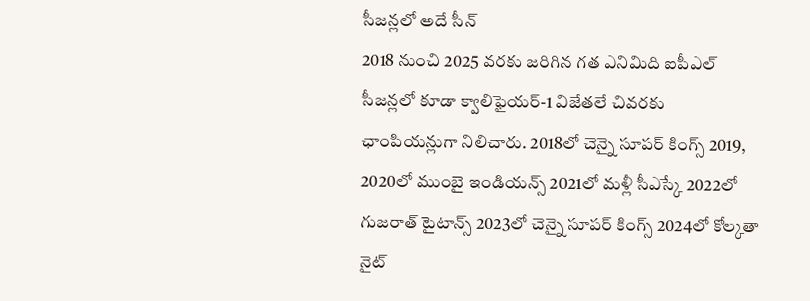సీజన్లలో అదే సీన్
2018 నుంచి 2025 వరకు జరిగిన గత ఎనిమిది ఐపీఎల్ సీజన్లలో కూడా క్వాలిఫైయర్-1 విజేతలే చివరకు ఛాంపియన్లుగా నిలిచారు. 2018లో చెన్నై సూపర్ కింగ్స్ 2019, 2020లో ముంబై ఇండియన్స్ 2021లో మళ్లీ సీఎస్కే 2022లో గుజరాత్ టైటాన్స్ 2023లో చెన్నై సూపర్ కింగ్స్ 2024లో కోల్కతా నైట్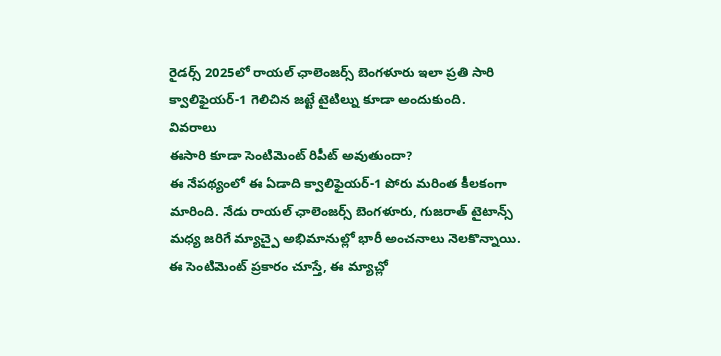రైడర్స్ 2025లో రాయల్ ఛాలెంజర్స్ బెంగళూరు ఇలా ప్రతి సారి క్వాలిఫైయర్-1 గెలిచిన జట్టే టైటిల్ను కూడా అందుకుంది.
వివరాలు
ఈసారి కూడా సెంటిమెంట్ రిపీట్ అవుతుందా?
ఈ నేపథ్యంలో ఈ ఏడాది క్వాలిఫైయర్-1 పోరు మరింత కీలకంగా మారింది. నేడు రాయల్ ఛాలెంజర్స్ బెంగళూరు, గుజరాత్ టైటాన్స్ మధ్య జరిగే మ్యాచ్పై అభిమానుల్లో భారీ అంచనాలు నెలకొన్నాయి. ఈ సెంటిమెంట్ ప్రకారం చూస్తే, ఈ మ్యాచ్లో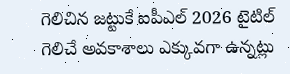గెలిచిన జట్టుకే ఐపీఎల్ 2026 టైటిల్ గెలిచే అవకాశాలు ఎక్కువగా ఉన్నట్లు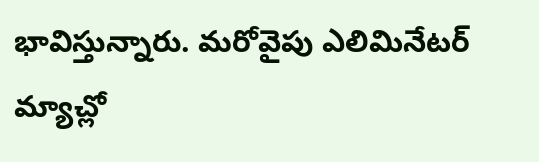భావిస్తున్నారు. మరోవైపు ఎలిమినేటర్ మ్యాచ్లో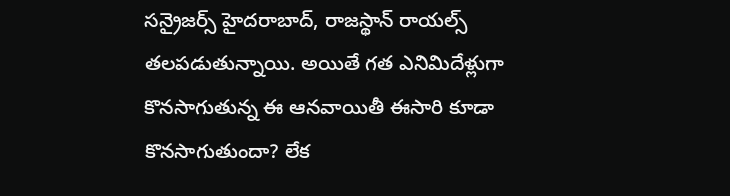సన్రైజర్స్ హైదరాబాద్, రాజస్థాన్ రాయల్స్ తలపడుతున్నాయి. అయితే గత ఎనిమిదేళ్లుగా కొనసాగుతున్న ఈ ఆనవాయితీ ఈసారి కూడా కొనసాగుతుందా? లేక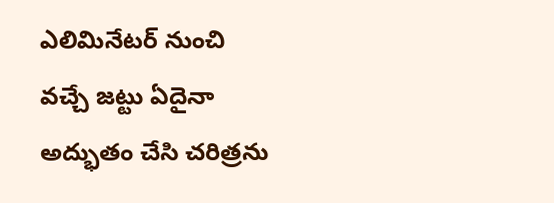ఎలిమినేటర్ నుంచి వచ్చే జట్టు ఏదైనా అద్భుతం చేసి చరిత్రను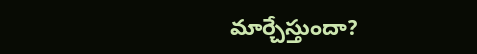మార్చేస్తుందా?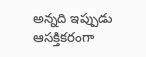అన్నది ఇప్పుడు ఆసక్తికరంగా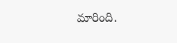మారింది.